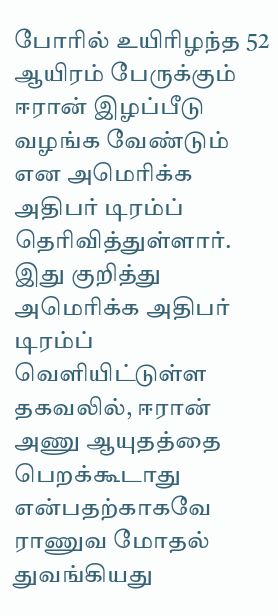போரில் உயிரிழந்த 52 ஆயிரம் பேருக்கும் ஈரான் இழப்பீடு வழங்க வேண்டும் என அமெரிக்க அதிபர் டிரம்ப் தெரிவித்துள்ளார்.
இது குறித்து அமெரிக்க அதிபர் டிரம்ப் வெளியிட்டுள்ள தகவலில், ஈரான் அணு ஆயுதத்தை பெறக்கூடாது என்பதற்காகவே ராணுவ மோதல் துவங்கியது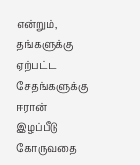என்றும், தங்களுக்கு ஏற்பட்ட சேதங்களுக்கு ஈரான் இழப்பீடு கோருவதை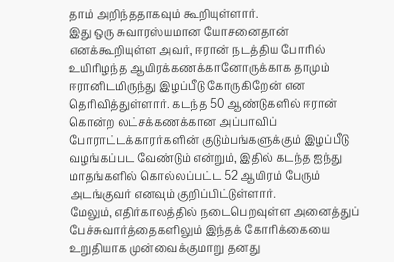தாம் அறிந்ததாகவும் கூறியுள்ளார்.
இது ஒரு சுவாரஸ்யமான யோசனைதான் எனக்கூறியுள்ள அவர், ஈரான் நடத்திய போரில் உயிரிழந்த ஆயிரக்கணக்கானோருக்காக தாமும் ஈரானிடமிருந்து இழப்பீடு கோருகிறேன் என தெரிவித்துள்ளார். கடந்த 50 ஆண்டுகளில் ஈரான் கொன்ற லட்சக்கணக்கான அப்பாவிப் போராட்டக்காரர்களின் குடும்பங்களுக்கும் இழப்பீடு வழங்கப்பட வேண்டும் என்றும், இதில் கடந்த ஐந்து மாதங்களில் கொல்லப்பட்ட 52 ஆயிரம் பேரும் அடங்குவர் எனவும் குறிப்பிட்டுள்ளார்.
மேலும், எதிர்காலத்தில் நடைபெறவுள்ள அனைத்துப் பேச்சுவார்த்தைகளிலும் இந்தக் கோரிக்கையை உறுதியாக முன்வைக்குமாறு தனது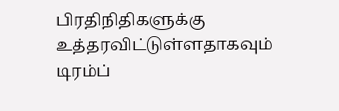பிரதிநிதிகளுக்கு உத்தரவிட்டுள்ளதாகவும் டிரம்ப்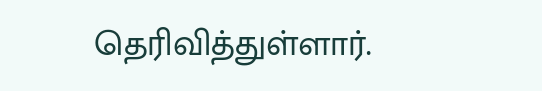தெரிவித்துள்ளார்.